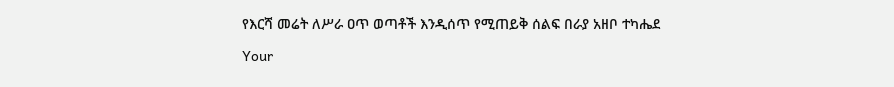የእርሻ መሬት ለሥራ ዐጥ ወጣቶች እንዲሰጥ የሚጠይቅ ሰልፍ በራያ አዘቦ ተካሔደ

Your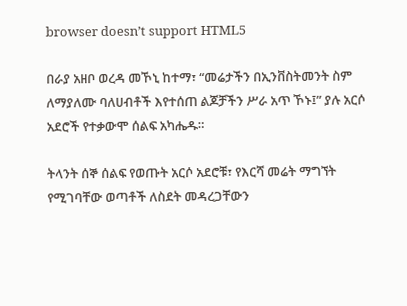browser doesn’t support HTML5

በራያ አዘቦ ወረዳ መኾኒ ከተማ፣ “መሬታችን በኢንቨስትመንት ስም ለማያለሙ ባለሀብቶች እየተሰጠ ልጆቻችን ሥራ አጥ ኾኑ፤” ያሉ አርሶ አደሮች የተቃውሞ ሰልፍ አካሔዱ።

ትላንት ሰኞ ሰልፍ የወጡት አርሶ አደሮቹ፣ የእርሻ መሬት ማግኘት የሚገባቸው ወጣቶች ለስደት መዳረጋቸውን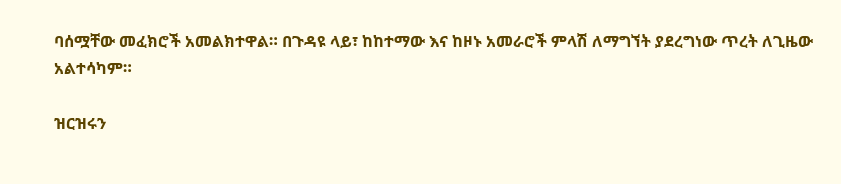ባሰሟቸው መፈክሮች አመልክተዋል። በጉዳዩ ላይ፣ ከከተማው እና ከዞኑ አመራሮች ምላሽ ለማግኘት ያደረግነው ጥረት ለጊዜው አልተሳካም።

ዝርዝሩን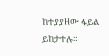ከተያያዘው ፋይል ይከታተሉ።